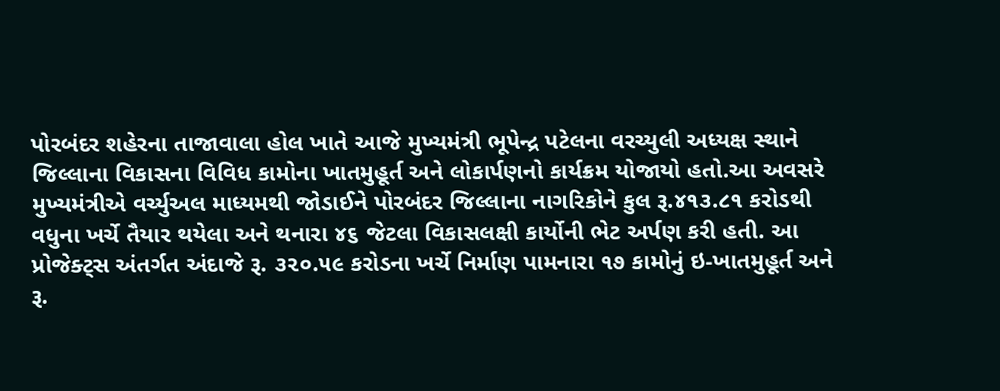પોરબંદર શહેરના તાજાવાલા હોલ ખાતે આજે મુખ્યમંત્રી ભૂપેન્દ્ર પટેલના વરચ્યુલી અધ્યક્ષ સ્થાને જિલ્લાના વિકાસના વિવિધ કામોના ખાતમુહૂર્ત અને લોકાર્પણનો કાર્યક્રમ યોજાયો હતો.આ અવસરે મુખ્યમંત્રીએ વર્ચ્યુઅલ માધ્યમથી જોડાઈને પોરબંદર જિલ્લાના નાગરિકોને કુલ રૂ.૪૧૩.૮૧ કરોડથી વધુના ખર્ચે તૈયાર થયેલા અને થનારા ૪૬ જેટલા વિકાસલક્ષી કાર્યોની ભેટ અર્પણ કરી હતી. આ પ્રોજેક્ટ્સ અંતર્ગત અંદાજે રૂ. ૩૨૦.૫૯ કરોડના ખર્ચે નિર્માણ પામનારા ૧૭ કામોનું ઇ-ખાતમુહૂર્ત અને રૂ.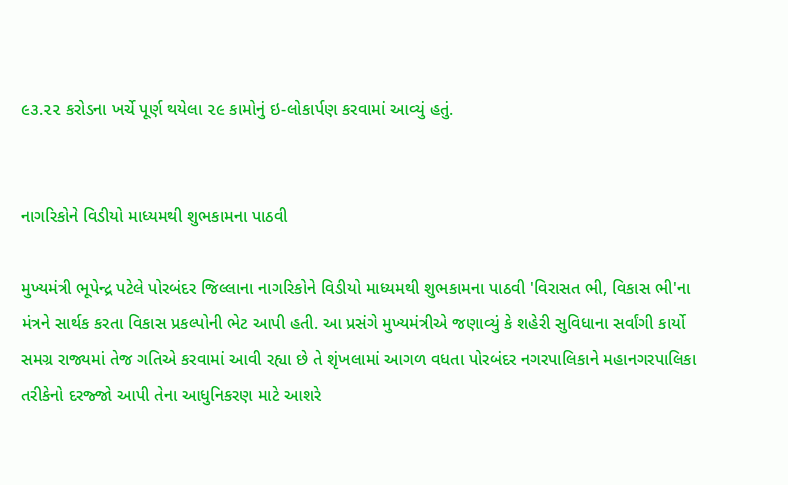૯૩.૨૨ કરોડના ખર્ચે પૂર્ણ થયેલા ૨૯ કામોનું ઇ-લોકાર્પણ કરવામાં આવ્યું હતું.


નાગરિકોને વિડીયો માધ્યમથી શુભકામના પાઠવી

મુખ્યમંત્રી ભૂપેન્દ્ર પટેલે પોરબંદર જિલ્લાના નાગરિકોને વિડીયો માધ્યમથી શુભકામના પાઠવી 'વિરાસત ભી, વિકાસ ભી'ના મંત્રને સાર્થક કરતા વિકાસ પ્રકલ્પોની ભેટ આપી હતી. આ પ્રસંગે મુખ્યમંત્રીએ જણાવ્યું કે શહેરી સુવિધાના સર્વાંગી કાર્યો સમગ્ર રાજ્યમાં તેજ ગતિએ કરવામાં આવી રહ્યા છે તે શૃંખલામાં આગળ વધતા પોરબંદર નગરપાલિકાને મહાનગરપાલિકા તરીકેનો દરજ્જો આપી તેના આધુનિકરણ માટે આશરે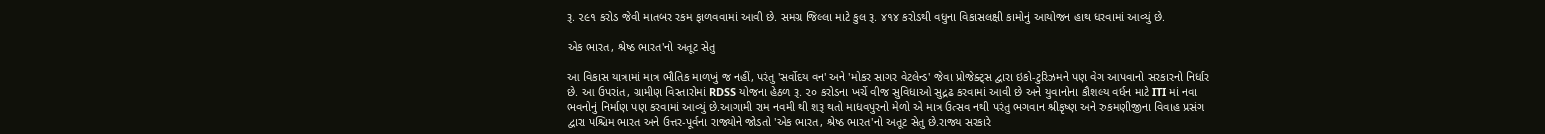રૂ. ૨૯૧ કરોડ જેવી માતબર રકમ ફાળવવામાં આવી છે. સમગ્ર જિલ્લા માટે કુલ રૂ. ૪૧૪ કરોડથી વધુના વિકાસલક્ષી કામોનું આયોજન હાથ ધરવામાં આવ્યું છે.

એક ભારત, શ્રેષ્ઠ ભારત'નો અતૂટ સેતુ

આ વિકાસ યાત્રામાં માત્ર ભૌતિક માળખું જ નહીં, પરંતુ 'સર્વોદય વન' અને 'મોકર સાગર વેટલેન્ડ' જેવા પ્રોજેક્ટ્સ દ્વારા ઇકો-ટુરિઝમને પણ વેગ આપવાનો સરકારનો નિર્ધાર છે. આ ઉપરાંત, ગ્રામીણ વિસ્તારોમાં RDSS યોજના હેઠળ રૂ. ૨૦ કરોડના ખર્ચે વીજ સુવિધાઓ સુદ્રઢ કરવામાં આવી છે અને યુવાનોના કૌશલ્ય વર્ધન માટે ITI માં નવા ભવનોનું નિર્માણ પણ કરવામાં આવ્યું છે.આગામી રામ નવમી થી શરૂ થતો માધવપુરનો મેળો એ માત્ર ઉત્સવ નથી પરંતુ ભગવાન શ્રીકૃષ્ણ અને રુકમણીજીના વિવાહ પ્રસંગ દ્વારા પશ્ચિમ ભારત અને ઉત્તર-પૂર્વના રાજ્યોને જોડતો 'એક ભારત, શ્રેષ્ઠ ભારત'નો અતૂટ સેતુ છે.રાજ્ય સરકારે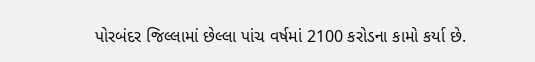પોરબંદર જિલ્લામાં છેલ્લા પાંચ વર્ષમાં 2100 કરોડના કામો કર્યા છે.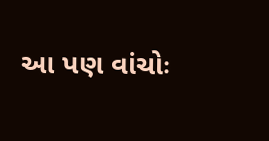આ પણ વાંચોઃ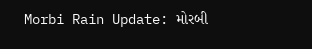Morbi Rain Update: મોરબી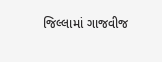જિલ્લામાં ગાજવીજ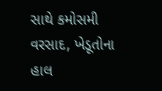સાથે કમોસમી વરસાદ, ખેડૂતોના હાલ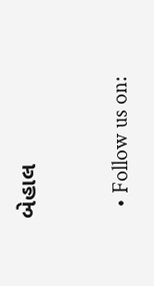બેહાલ


  • Follow us on: